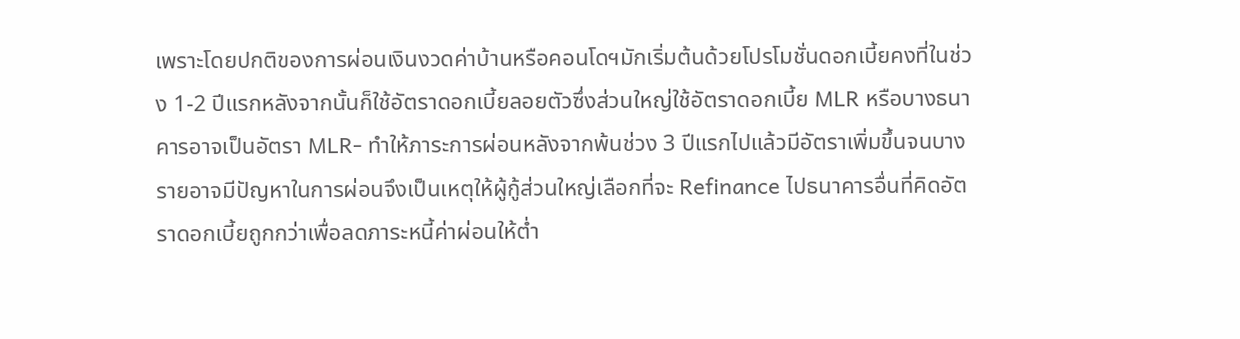เพราะโดยปกติของการผ่อนเงินงวดค่าบ้านหรือคอนโดฯมักเริ่มต้นด้วยโปรโมชั่นดอกเบี้ยคงที่ในช่วง 1-2 ปีแรกหลังจากนั้นก็ใช้อัตราดอกเบี้ยลอยตัวซึ่งส่วนใหญ่ใช้อัตราดอกเบี้ย MLR หรือบางธนาคารอาจเป็นอัตรา MLR- ทำให้ภาระการผ่อนหลังจากพ้นช่วง 3 ปีแรกไปแล้วมีอัตราเพิ่มขึ้นจนบางรายอาจมีปัญหาในการผ่อนจึงเป็นเหตุให้ผู้กู้ส่วนใหญ่เลือกที่จะ Refinance ไปธนาคารอื่นที่คิดอัตราดอกเบี้ยถูกกว่าเพื่อลดภาระหนี้ค่าผ่อนให้ต่ำ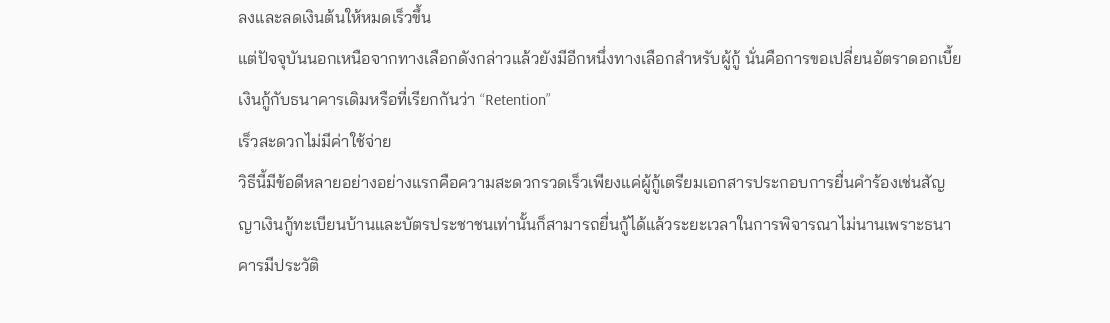ลงและลดเงินต้นให้หมดเร็วขึ้น
แต่ปัจจุบันนอกเหนือจากทางเลือกดังกล่าวแล้วยังมีอีกหนึ่งทางเลือกสำหรับผู้กู้ นั่นคือการขอเปลี่ยนอัตราดอกเบี้ยเงินกู้กับธนาคารเดิมหรือที่เรียกกันว่า “Retention”
เร็วสะดวกไม่มีค่าใช้จ่าย
วิธีนี้มีข้อดีหลายอย่างอย่างแรกคือความสะดวกรวดเร็วเพียงแค่ผู้กู้เตรียมเอกสารประกอบการยื่นคำร้องเช่นสัญญาเงินกู้ทะเบียนบ้านและบัตรประชาชนเท่านั้นก็สามารถยื่นกู้ได้แล้วระยะเวลาในการพิจารณาไม่นานเพราะธนาคารมีประวัติ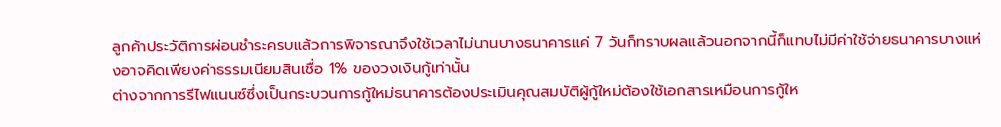ลูกค้าประวัติการผ่อนชำระครบแล้วการพิจารณาจึงใช้เวลาไม่นานบางธนาคารแค่ 7 วันก็ทราบผลแล้วนอกจากนี้ก็แทบไม่มีค่าใช้จ่ายธนาคารบางแห่งอาจคิดเพียงค่าธรรมเนียมสินเชื่อ 1% ของวงเงินกู้เท่านั้น
ต่างจากการรีไฟแนนซ์ซึ่งเป็นกระบวนการกู้ใหม่ธนาคารต้องประเมินคุณสมบัติผู้กู้ใหม่ต้องใช้เอกสารเหมือนการกู้ให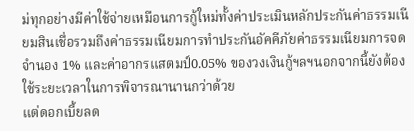ม่ทุกอย่างมีค่าใช้จ่ายเหมือนการกู้ใหม่ทั้งค่าประเมินหลักประกันค่าธรรมเนียมสินเชื่อรวมถึงค่าธรรมเนียมการทำประกันอัคคีภัยค่าธรรมเนียมการจดจำนอง 1% และค่าอากรแสตมป์0.05% ของวงเงินกู้ฯลฯนอกจากนี้ยังต้องใช้ระยะเวลาในการพิจารณานานกว่าด้วย
แต่ดอกเบี้ยลด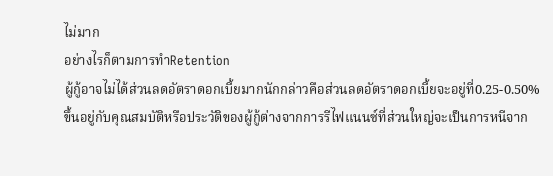ไม่มาก
อย่างไรก็ตามการทำRetention
ผู้กู้อาจไม่ได้ส่วนลดอัตราดอกเบี้ยมากนักกล่าวคือส่วนลดอัตราดอกเบี้ยจะอยู่ที่0.25-0.50%
ขึ้นอยู่กับคุณสมบัติหรือประวัติของผู้กู้ต่างจากการรีไฟแนนซ์ที่ส่วนใหญ่จะเป็นการหนีจาก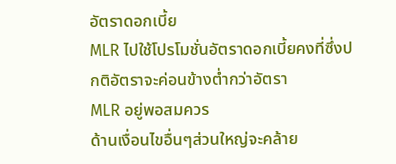อัตราดอกเบี้ย
MLR ไปใช้โปรโมชั่นอัตราดอกเบี้ยคงที่ซึ่งปกติอัตราจะค่อนข้างต่ำกว่าอัตรา
MLR อยู่พอสมควร
ด้านเงื่อนไขอื่นๆส่วนใหญ่จะคล้าย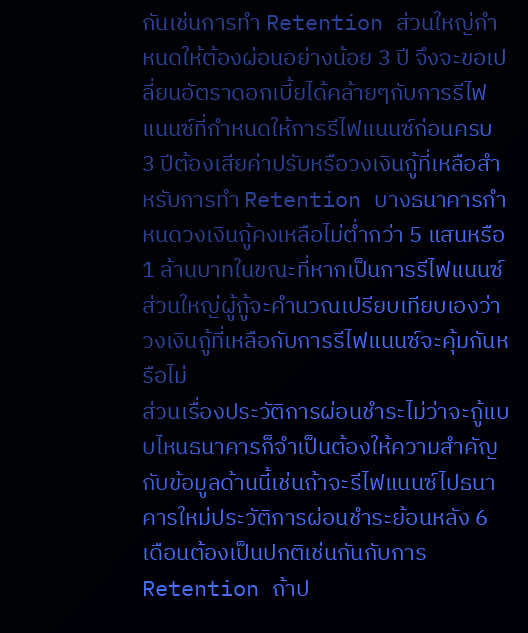กันเช่นการทำ Retention ส่วนใหญ่กำหนดให้ต้องผ่อนอย่างน้อย 3 ปี จึงจะขอเปลี่ยนอัตราดอกเบี้ยได้คล้ายๆกับการรีไฟแนนซ์ที่กำหนดให้การรีไฟแนนซ์ก่อนครบ 3 ปีต้องเสียค่าปรับหรือวงเงินกู้ที่เหลือสำหรับการทำ Retention บางธนาคารกำหนดวงเงินกู้คงเหลือไม่ต่ำกว่า 5 แสนหรือ 1 ล้านบาทในขณะที่หากเป็นการรีไฟแนนซ์ส่วนใหญ่ผู้กู้จะคำนวณเปรียบเทียบเองว่าวงเงินกู้ที่เหลือกับการรีไฟแนนซ์จะคุ้มกันหรือไม่
ส่วนเรื่องประวัติการผ่อนชำระไม่ว่าจะกู้แบบไหนธนาคารก็จำเป็นต้องให้ความสำคัญกับข้อมูลด้านนี้เช่นถ้าจะรีไฟแนนซ์ไปธนาคารใหม่ประวัติการผ่อนชำระย้อนหลัง 6 เดือนต้องเป็นปกติเช่นกันกับการ Retention ถ้าป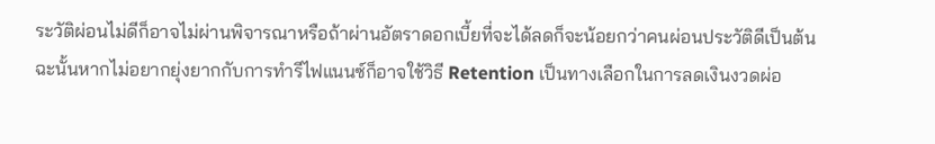ระวัติผ่อนไม่ดีก็อาจไม่ผ่านพิจารณาหรือถ้าผ่านอัตราดอกเบี้ยที่จะได้ลดก็จะน้อยกว่าคนผ่อนประวัติดีเป็นต้น
ฉะนั้นหากไม่อยากยุ่งยากกับการทำรีไฟแนนซ์ก็อาจใช้วิธี Retention เป็นทางเลือกในการลดเงินงวดผ่อ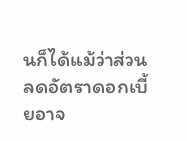นก็ได้แม้ว่าส่วนลดอัตราดอกเบี้ยอาจ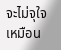จะไม่จุใจเหมือน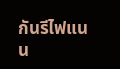กันรีไฟแนน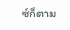ซ์ก็ตาม